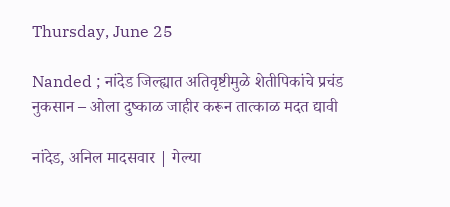Thursday, June 25

Nanded ; नांदेड जिल्ह्यात अतिवृष्टीमुळे शेतीपिकांचे प्रचंड नुकसान – ओला दुष्काळ जाहीर करून तात्काळ मदत द्यावी

नांदेड, अनिल मादसवार | गेल्या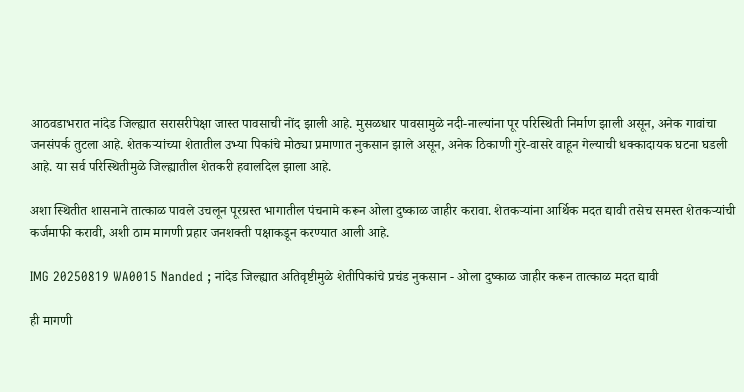आठवडाभरात नांदेड जिल्ह्यात सरासरीपेक्षा जास्त पावसाची नोंद झाली आहे. मुसळधार पावसामुळे नदी-नाल्यांना पूर परिस्थिती निर्माण झाली असून, अनेक गावांचा जनसंपर्क तुटला आहे. शेतकऱ्यांच्या शेतातील उभ्या पिकांचे मोठ्या प्रमाणात नुकसान झाले असून, अनेक ठिकाणी गुरे-वासरे वाहून गेल्याची धक्कादायक घटना घडली आहे. या सर्व परिस्थितीमुळे जिल्ह्यातील शेतकरी हवालदिल झाला आहे.

अशा स्थितीत शासनाने तात्काळ पावले उचलून पूरग्रस्त भागातील पंचनामे करून ओला दुष्काळ जाहीर करावा. शेतकऱ्यांना आर्थिक मदत द्यावी तसेच समस्त शेतकऱ्यांची कर्जमाफी करावी, अशी ठाम मागणी प्रहार जनशक्ती पक्षाकडून करण्यात आली आहे.

IMG 20250819 WA0015 Nanded ; नांदेड जिल्ह्यात अतिवृष्टीमुळे शेतीपिकांचे प्रचंड नुकसान - ओला दुष्काळ जाहीर करून तात्काळ मदत द्यावी

ही मागणी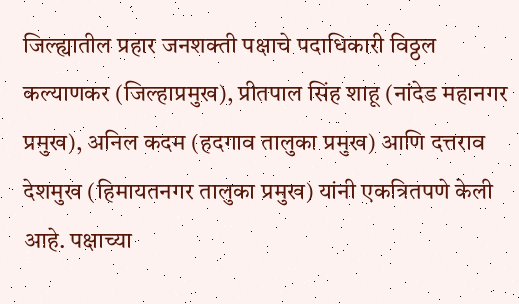जिल्ह्यातील प्रहार जनशक्ती पक्षाचे पदाधिकारी विठ्ठल कल्याणकर (जिल्हाप्रमुख), प्रीतपाल सिंह शाहू (नांदेड महानगर प्रमुख), अनिल कदम (हदगाव तालुका प्रमुख) आणि दत्तराव देशमुख (हिमायतनगर तालुका प्रमुख) यांनी एकत्रितपणे केली आहे. पक्षाच्या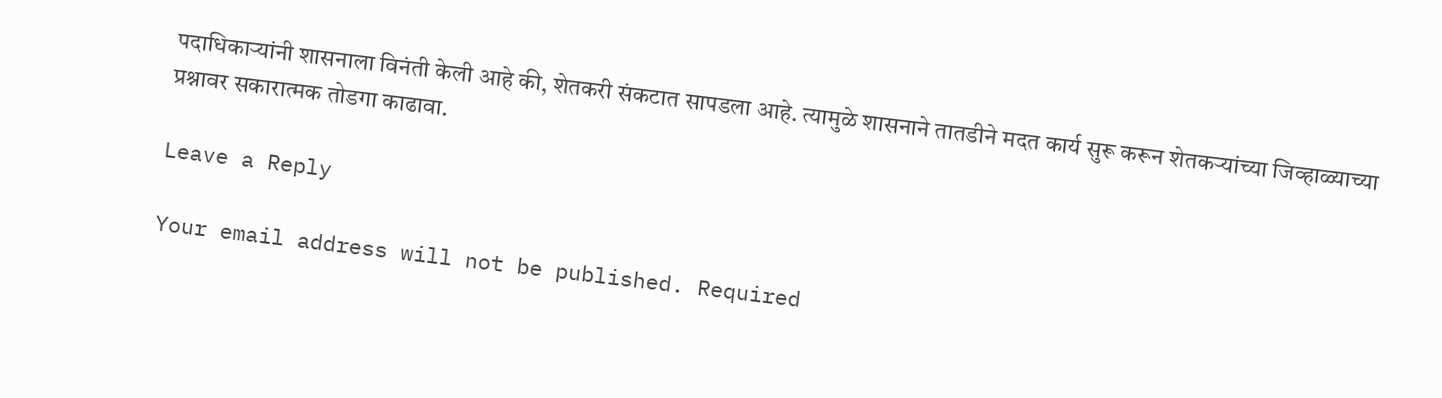पदाधिकाऱ्यांनी शासनाला विनंती केली आहे की, शेतकरी संकटात सापडला आहे. त्यामुळे शासनाने तातडीने मदत कार्य सुरू करून शेतकऱ्यांच्या जिव्हाळ्याच्या प्रश्नावर सकारात्मक तोडगा काढावा.

Leave a Reply

Your email address will not be published. Required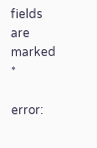fields are marked *

error: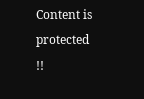Content is protected !!